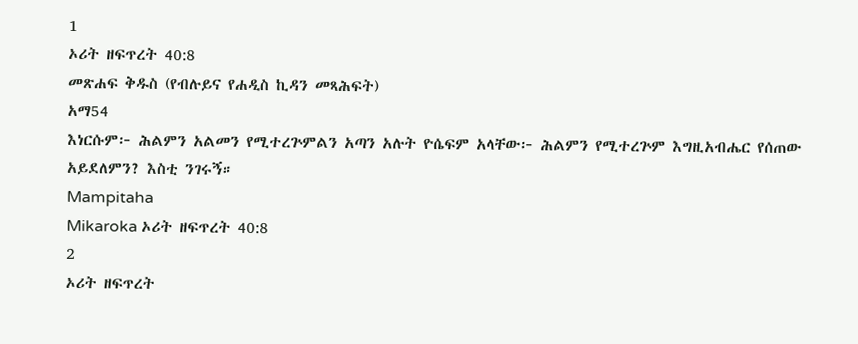1
ኦሪት ዘፍጥረት 40:8
መጽሐፍ ቅዱስ (የብሉይና የሐዲስ ኪዳን መጻሕፍት)
አማ54
እነርሱም፦ ሕልምን አልመን የሚተረጕምልን አጣን አሉት ዮሴፍም አላቸው፦ ሕልምን የሚተረጕም እግዚአብሔር የሰጠው አይደለምን? እስቲ ንገሩኝ።
Mampitaha
Mikaroka ኦሪት ዘፍጥረት 40:8
2
ኦሪት ዘፍጥረት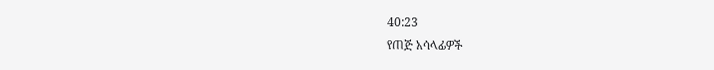40:23
የጠጅ አሳላፊዎች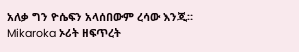አለቃ ግን ዮሴፍን አላሰበውም ረሳው እንጂ።
Mikaroka ኦሪት ዘፍጥረት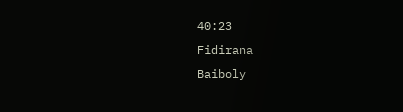40:23
Fidirana
Baiboly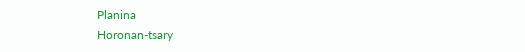Planina
Horonan-tsary